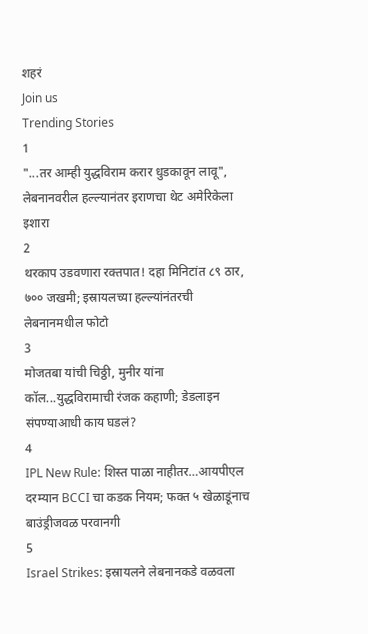शहरं
Join us
Trending Stories
1
"...तर आम्ही युद्धविराम करार धुडकावून लावू", लेबनानवरील हल्ल्यानंतर इराणचा थेट अमेरिकेला इशारा
2
थरकाप उडवणारा रक्तपात! दहा मिनिटांत ८९ ठार, ७०० जखमी; इस्रायलच्या हल्ल्यांनंतरची लेबनानमधील फोटो
3
मोजतबा यांची चिठ्ठी, मुनीर यांना कॉल...युद्धविरामाची रंजक कहाणी; डेडलाइन संपण्याआधी काय घडलं?
4
IPL New Rule: शिस्त पाळा नाहीतर…आयपीएल दरम्यान BCCI चा कडक नियम; फक्त ५ खेळाडूंनाच बाउंड्रीजवळ परवानगी
5
Israel Strikes: इस्रायलने लेबनानकडे वळवला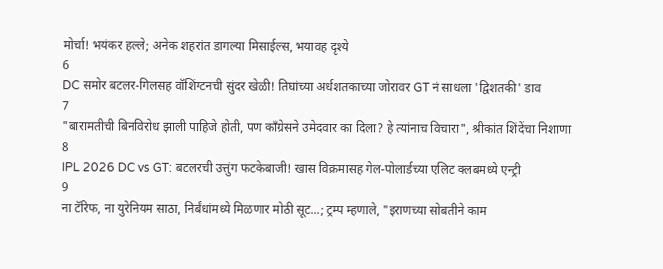मोर्चा! भयंकर हल्ले; अनेक शहरांत डागल्या मिसाईल्स, भयावह दृश्ये
6
DC समोर बटलर-गिलसह वॉशिंग्टनची सुंदर खेळी! तिघांच्या अर्धशतकाच्या जोरावर GT नं साधला 'द्विशतकी' डाव
7
"बारामतीची बिनविरोध झाली पाहिजे होती, पण काँग्रेसने उमेदवार का दिला? हे त्यांनाच विचारा", श्रीकांत शिंदेंचा निशाणा
8
IPL 2026 DC vs GT: बटलरची उत्तुंग फटकेबाजी! खास विक्रमासह गेल-पोलार्डच्या एलिट क्लबमध्ये एन्ट्री
9
ना टॅरिफ, ना युरेनियम साठा, निर्बंधांमध्ये मिळणार मोठी सूट...; ट्रम्प म्हणाले, "इराणच्या सोबतीने काम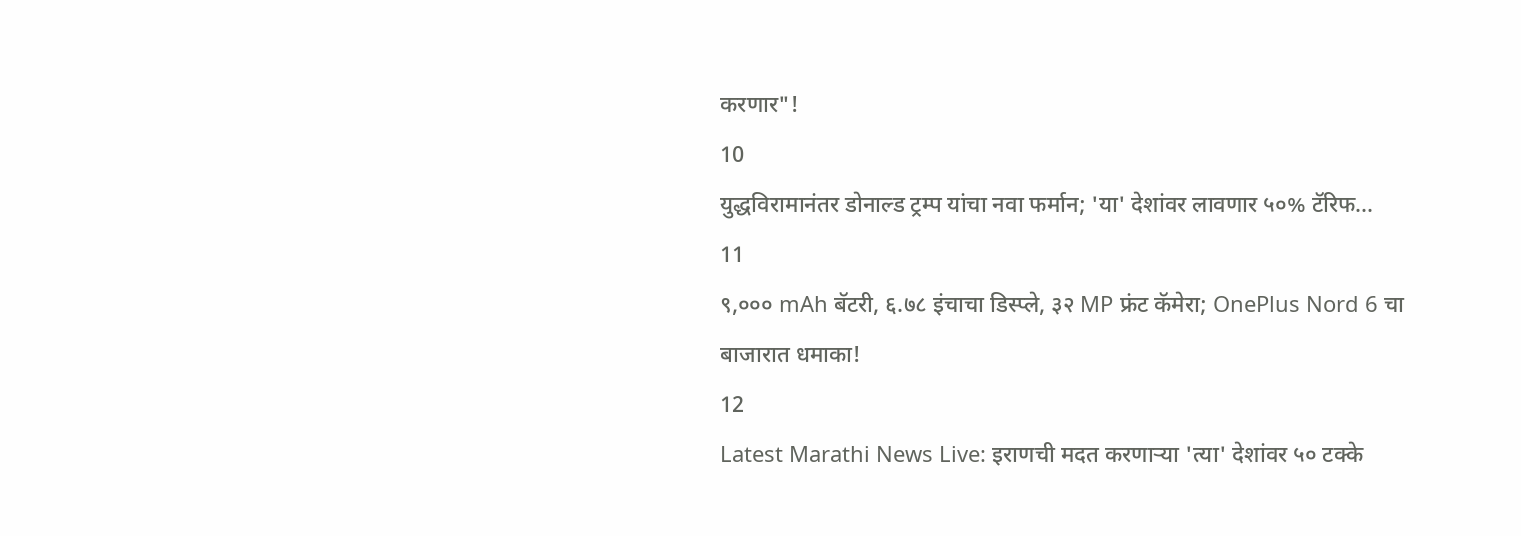करणार"!
10
युद्धविरामानंतर डोनाल्ड ट्रम्प यांचा नवा फर्मान; 'या' देशांवर लावणार ५०% टॅरिफ...
11
९,००० mAh बॅटरी, ६.७८ इंचाचा डिस्प्ले, ३२ MP फ्रंट कॅमेरा; OnePlus Nord 6 चा बाजारात धमाका!
12
Latest Marathi News Live: इराणची मदत करणाऱ्या 'त्या' देशांवर ५० टक्के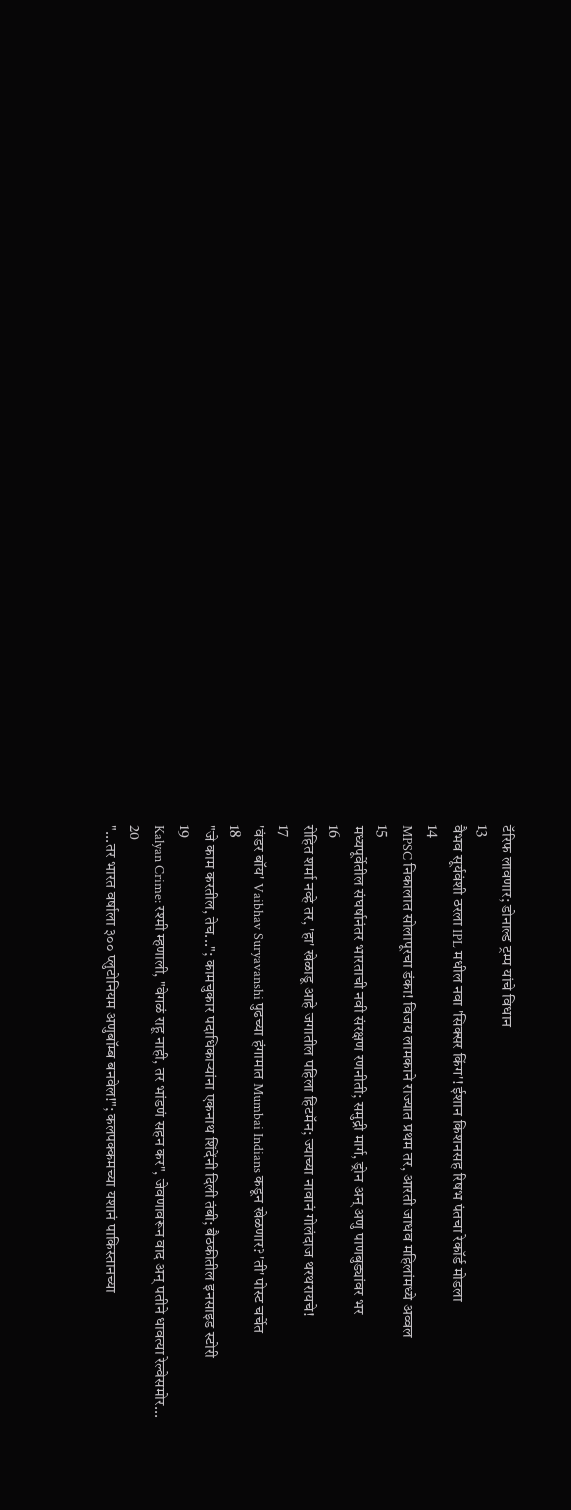टॅरिफ लावणार; डोनाल्ड ट्रम्प यांचे विधान
13
वैभव सूर्यवंशी ठरला IPL मधील नवा 'सिक्सर किंग'! ईशान किशनसह रिषभ पंतचा रेकॉर्ड मोडला
14
MPSC निकालात सोलापूरचा डंका! विजय लामकाने राज्यात प्रथम तर, आरती जाधव महिलांमध्ये अव्वल
15
मध्यपूर्वेतील संघर्षानंतर भारताची नवी संरक्षण रणनीती; समुद्री मार्ग, ड्रोन अन् अणु पाणबुड्यांवर भर
16
रोहित शर्मा नव्हे तर, 'हा' खेळाडू आहे जगातील पहिला हिटमॅन; ज्याच्या नावानं गोलंदाज थरथरायचे!
17
'वंडर बॉय' Vaibhav Suryavanshi पुढच्या हंगामात Mumbai Indians कडून खेळणार? 'ती' पोस्ट चर्चेत
18
"जे काम करतील, तेच..."; कामचुकार पदाधिकाऱ्यांना एकनाथ शिंदेंनी दिली तंबी; बैठकीतील इनसाइड स्टोरी
19
Kalyan Crime: रश्मी म्हणाली, "वेगळं राहू नाही, तर भांडणं सहन कर", जेवणावरून वाद अन् पतीने धावत्या रेल्वेसमोर...
20
"...तर भारत वर्षाला ३०० प्लुटोनियम अणुबॉम्ब बनवेल!"; कलपक्कमच्या यशानं पाकिस्तानच्या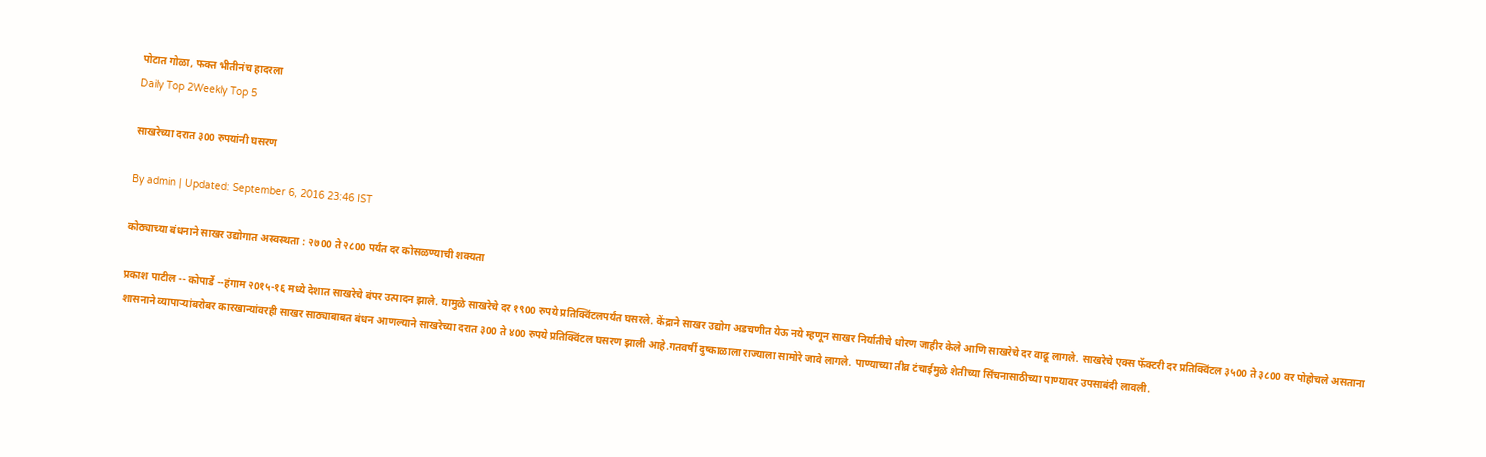पोटात गोळा, फक्त भीतीनंच हादरला
Daily Top 2Weekly Top 5

साखरेच्या दरात ३00 रुपयांनी घसरण

By admin | Updated: September 6, 2016 23:46 IST

कोठ्याच्या बंधनाने साखर उद्योगात अस्वस्थता : २७00 ते २८00 पर्यंत दर कोसळण्याची शक्यता

प्रकाश पाटील -- कोपार्डे --हंगाम २0१५-१६ मध्ये देशात साखरेचे बंपर उत्पादन झाले. यामुळे साखरेचे दर १९00 रुपये प्रतिक्विंटलपर्यंत घसरले. केंद्राने साखर उद्योग अडचणीत येऊ नये म्हणून साखर निर्यातीचे धोरण जाहीर केले आणि साखरेचे दर वाढू लागले. साखरेचे एक्स फॅक्टरी दर प्रतिक्विंटल ३५00 ते ३८00 वर पोहोचले असताना शासनाने व्यापाऱ्यांबरोबर कारखान्यांवरही साखर साठ्याबाबत बंधन आणल्याने साखरेच्या दरात ३00 ते ४00 रुपये प्रतिक्विंटल घसरण झाली आहे.गतवर्षी दुष्काळाला राज्याला सामोरे जावे लागले. पाण्याच्या तीव्र टंचाईमुळे शेतीच्या सिंचनासाठीच्या पाण्यावर उपसाबंदी लावली.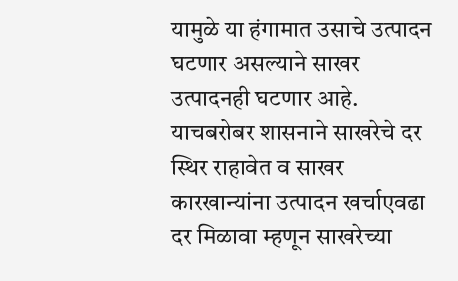यामुळे या हंगामात उसाचे उत्पादन घटणार असल्याने साखर उत्पादनही घटणार आहे. याचबरोबर शासनाने साखरेचे दर स्थिर राहावेत व साखर कारखान्यांना उत्पादन खर्चाएवढा दर मिळावा म्हणून साखरेच्या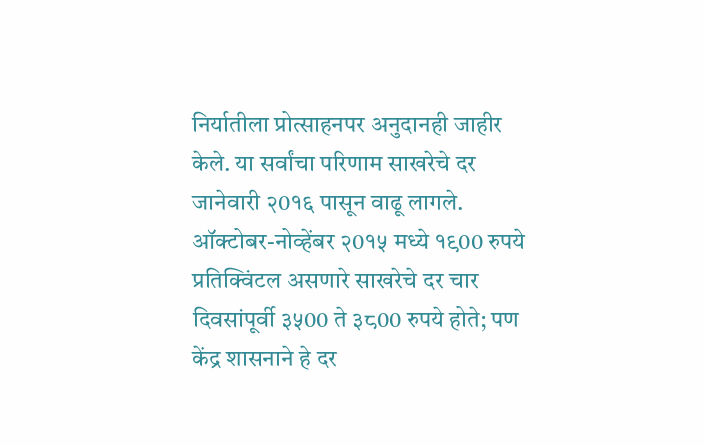निर्यातीला प्रोत्साहनपर अनुदानही जाहीर केले. या सर्वांचा परिणाम साखरेचे दर जानेवारी २0१६ पासून वाढू लागले. ऑक्टोबर-नोव्हेंबर २0१५ मध्ये १९00 रुपये प्रतिक्विंटल असणारे साखरेचे दर चार दिवसांपूर्वी ३५00 ते ३८00 रुपये होते; पण केंद्र शासनाने हे दर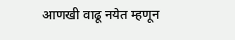आणखी वाढू नयेत म्हणून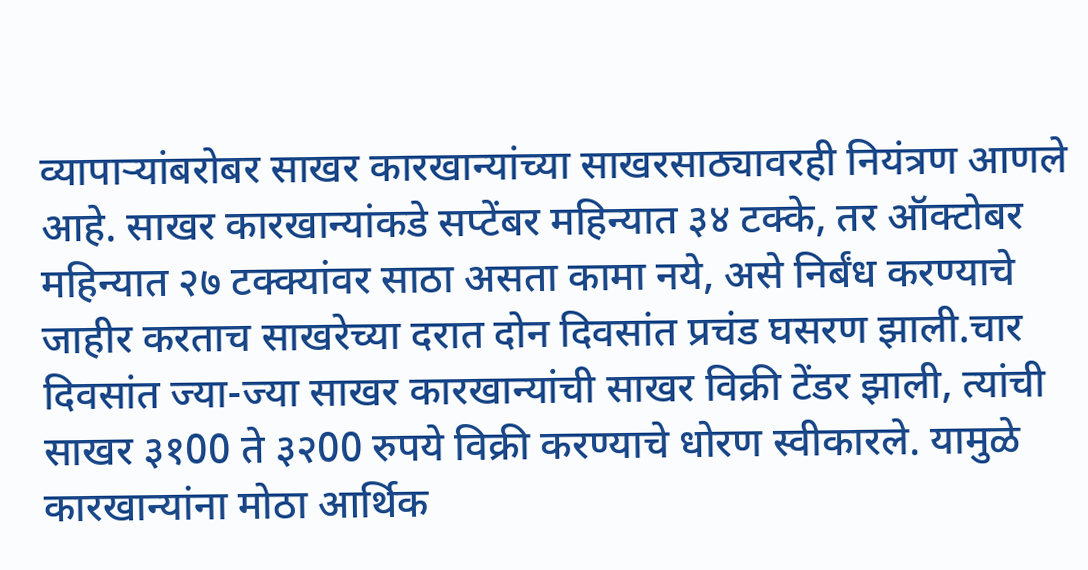व्यापाऱ्यांबरोबर साखर कारखान्यांच्या साखरसाठ्यावरही नियंत्रण आणले आहे. साखर कारखान्यांकडे सप्टेंबर महिन्यात ३४ टक्के, तर ऑक्टोबर महिन्यात २७ टक्क्यांवर साठा असता कामा नये, असे निर्बंध करण्याचे जाहीर करताच साखरेच्या दरात दोन दिवसांत प्रचंड घसरण झाली.चार दिवसांत ज्या-ज्या साखर कारखान्यांची साखर विक्री टेंडर झाली, त्यांची साखर ३१00 ते ३२00 रुपये विक्री करण्याचे धोरण स्वीकारले. यामुळे कारखान्यांना मोठा आर्थिक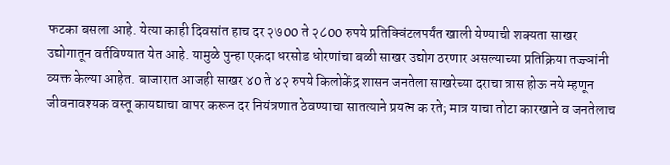फटका बसला आहे. येत्या काही दिवसांत हाच दर २७00 ते २८00 रुपये प्रतिक्विंटलपर्यंत खाली येण्याची शक्यता साखर उद्योगातून वर्तविण्यात येत आहे. यामुळे पुन्हा एकदा धरसोड धोरणांचा बळी साखर उद्योग ठरणार असल्याच्या प्रतिक्रिया तज्ज्ञांनी व्यक्त केल्या आहेत. बाजारात आजही साखर ४0 ते ४२ रुपये किलोकेंद्र शासन जनतेला साखरेच्या दराचा त्रास होऊ नये म्हणून जीवनावश्यक वस्तू कायद्याचा वापर करून दर नियंत्रणात ठेवण्याचा सातत्याने प्रयत्न क रते; मात्र याचा तोटा कारखाने व जनतेलाच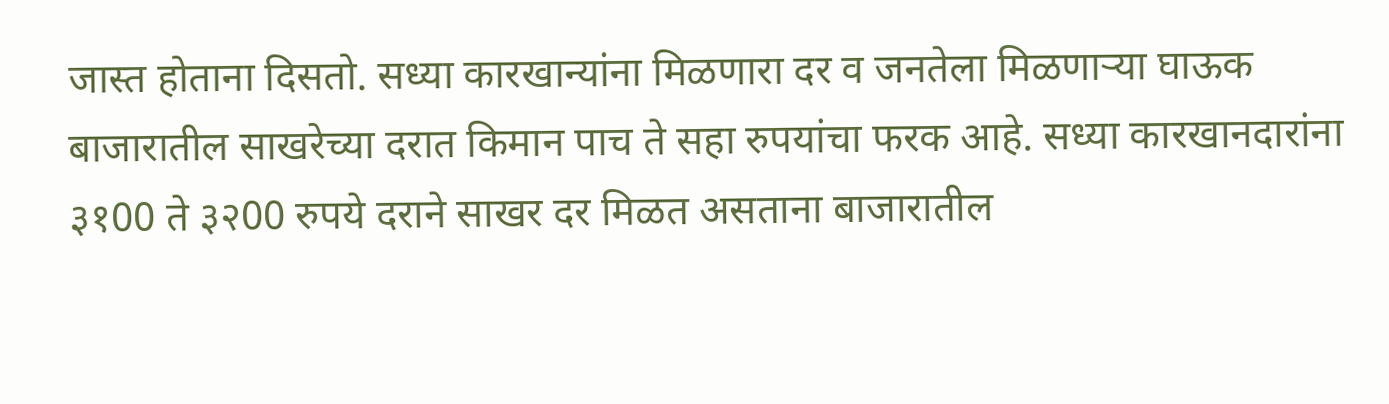जास्त होताना दिसतो. सध्या कारखान्यांना मिळणारा दर व जनतेला मिळणाऱ्या घाऊक बाजारातील साखरेच्या दरात किमान पाच ते सहा रुपयांचा फरक आहे. सध्या कारखानदारांना ३१00 ते ३२00 रुपये दराने साखर दर मिळत असताना बाजारातील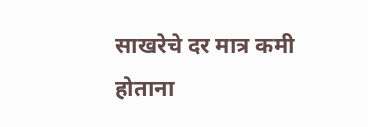साखरेचे दर मात्र कमी होताना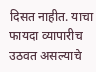दिसत नाहीत. याचा फायदा व्यापारीच उठवत असल्याचे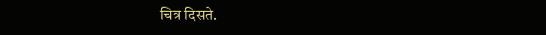चित्र दिसते.